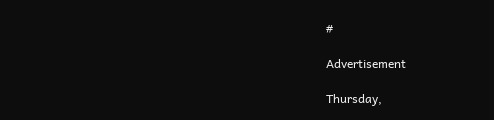#

Advertisement

Thursday,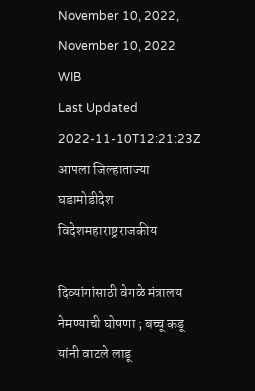November 10, 2022, November 10, 2022 WIB
Last Updated 2022-11-10T12:21:23Z
आपला जिल्हाताज्या घडामोडीदेश विदेशमहाराष्ट्रराजकीय

दिव्यांगांसाठी वेगळे मंत्रालय नेमण्याची घोषणा ; बच्चू कडू यांनी वाटले लाडू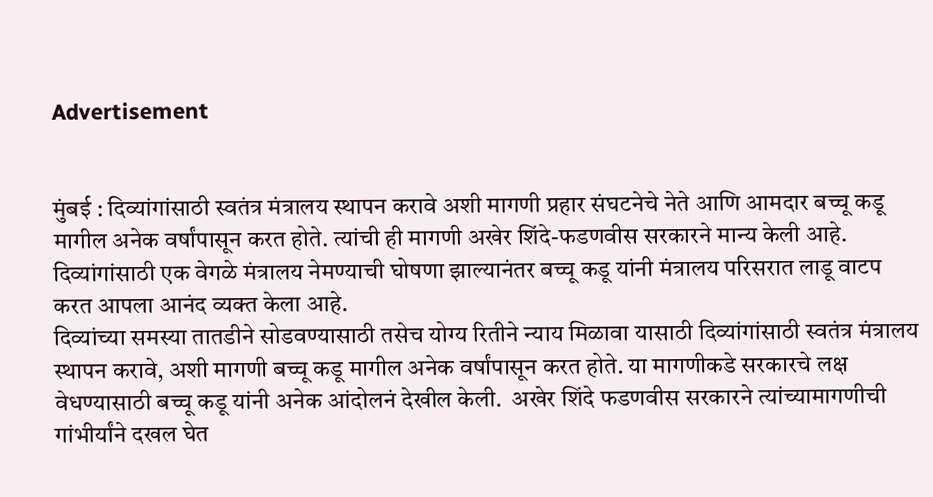Advertisement


मुंबई : दिव्यांगांसाठी स्वतंत्र मंत्रालय स्थापन करावे अशी मागणी प्रहार संघटनेचे नेते आणि आमदार बच्चू कडू मागील अनेक वर्षांपासून करत होते. त्यांची ही मागणी अखेर शिंदे-फडणवीस सरकारने मान्य केली आहे. दिव्यांगांसाठी एक वेगळे मंत्रालय नेमण्याची घोषणा झाल्यानंतर बच्चू कडू यांनी मंत्रालय परिसरात लाडू वाटप करत आपला आनंद व्यक्त केला आहे.
दिव्यांच्या समस्या तातडीने सोडवण्यासाठी तसेच योग्य रितीने न्याय मिळावा यासाठी दिव्यांगांसाठी स्वतंत्र मंत्रालय स्थापन करावे, अशी मागणी बच्चू कडू मागील अनेक वर्षांपासून करत होते. या मागणीकडे सरकारचे लक्ष वेधण्यासाठी बच्चू कडू यांनी अनेक आंदोलनं देखील केली.  अखेर शिंदे फडणवीस सरकारने त्यांच्यामागणीची गांभीर्यांने दखल घेत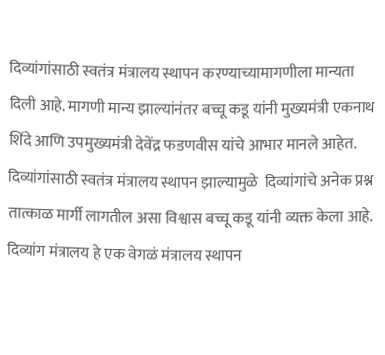दिव्यांगांसाठी स्वतंत्र मंत्रालय स्थापन करण्याच्यामागणीला मान्यता दिली आहे. मागणी मान्य झाल्यांनंतर बच्चू कडू यांनी मुख्यमंत्री एकनाथ शिंदे आणि उपमुख्यमंत्री देवेंद्र फडणवीस यांचे आभार मानले आहेत. दिव्यांगांसाठी स्वतंत्र मंत्रालय स्थापन झाल्यामुळे  दिव्यांगांचे अनेक प्रश्न तात्काळ मार्गी लागतील असा विश्वास बच्चू कडू यांनी व्यक्त केला आहे.  दिव्यांग मंत्रालय हे एक वेगळं मंत्रालय स्थापन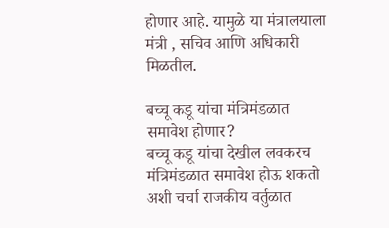होणार आहे. यामुळे या मंत्रालयाला मंत्री , सचिव आणि अधिकारी मिळतील.

बच्चू कडू यांचा मंत्रिमंडळात समावेश होणार?
बच्चू कडू यांचा देखील लवकरच मंत्रिमंडळात समावेश होऊ शकतो अशी चर्चा राजकीय वर्तुळात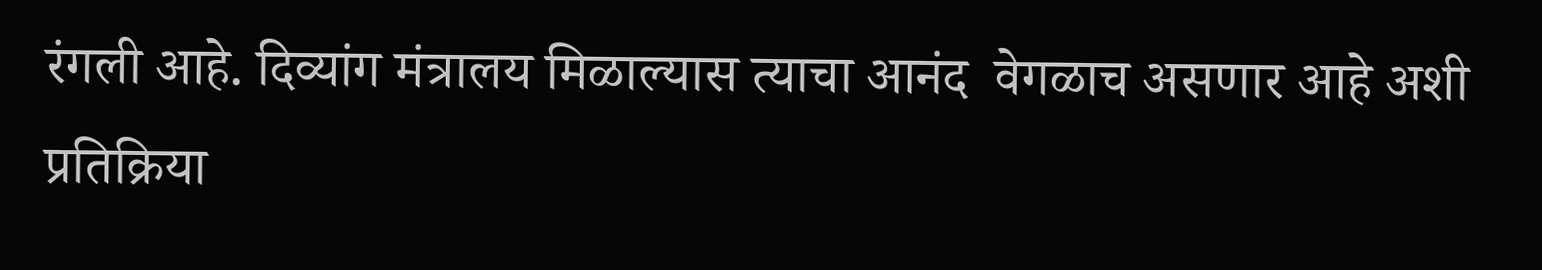रंगली आहे. दिव्यांग मंत्रालय मिळाल्यास त्याचा आनंद  वेगळाच असणार आहे अशी प्रतिक्रिया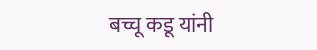बच्चू कडू यांनी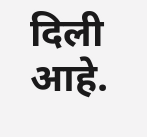दिली आहे.